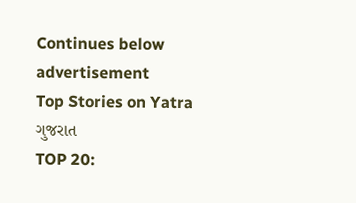Continues below advertisement
Top Stories on Yatra
ગુજરાત
TOP 20: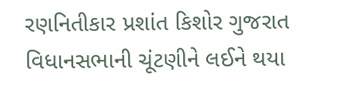રણનિતીકાર પ્રશાંત કિશોર ગુજરાત વિધાનસભાની ચૂંટણીને લઈને થયા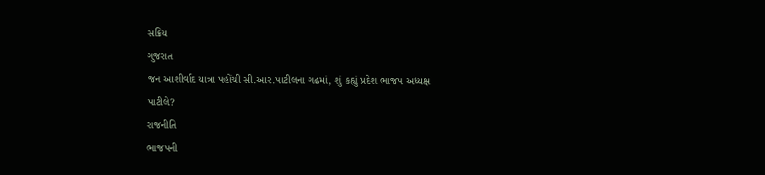સક્રિય
ગુજરાત
જન આશીર્વાદ યાત્રા પહોંચી સી.આર.પાટીલના ગઢમાં, શું કહ્યું પ્રદેશ ભાજપ અધ્યક્ષ પાટીલે?
રાજનીતિ
ભાજપની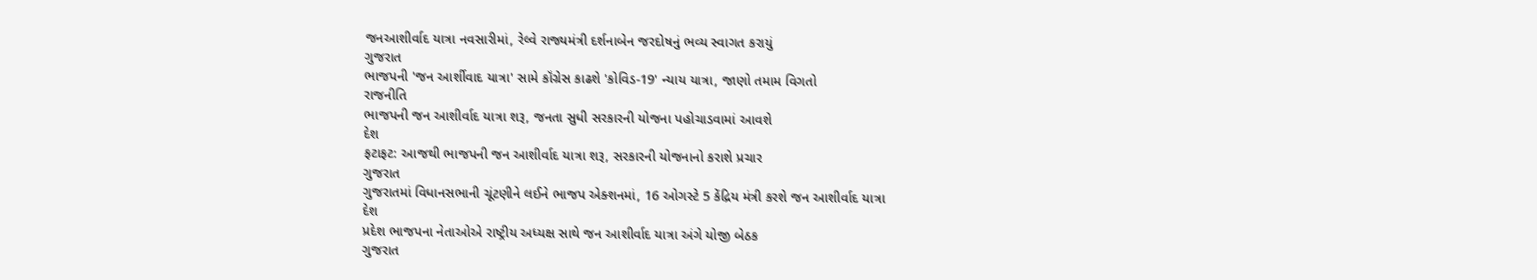જનઆશીર્વાદ યાત્રા નવસારીમાં, રેલ્વે રાજ્યમંત્રી દર્શનાબેન જરદોષનું ભવ્ય સ્વાગત કરાયું
ગુજરાત
ભાજપની 'જન આર્શીવાદ યાત્રા' સામે કૉંગ્રેસ કાઢશે 'કોવિડ-19' ન્યાય યાત્રા, જાણો તમામ વિગતો
રાજનીતિ
ભાજપની જન આશીર્વાદ યાત્રા શરૂ, જનતા સુધી સરકારની યોજના પહોચાડવામાં આવશે
દેશ
ફટાફટ: આજથી ભાજપની જન આશીર્વાદ યાત્રા શરૂ, સરકારની યોજનાનો કરાશે પ્રચાર
ગુજરાત
ગુજરાતમાં વિધાનસભાની ચૂંટણીને લઈને ભાજપ એક્શનમાં, 16 ઓગસ્ટે 5 કેંદ્રિય મંત્રી કરશે જન આશીર્વાદ યાત્રા
દેશ
પ્રદેશ ભાજપના નેતાઓએ રાષ્ટ્રીય અધ્યક્ષ સાથે જન આશીર્વાદ યાત્રા અંગે યોજી બેઠક
ગુજરાત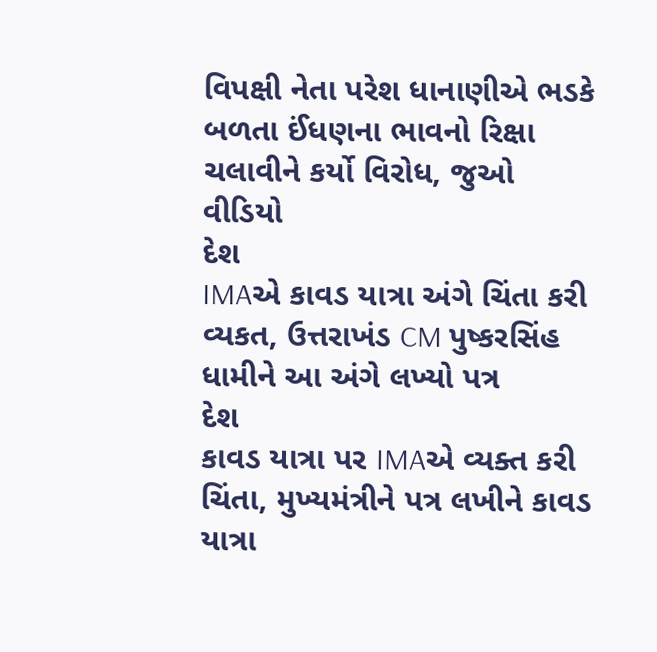વિપક્ષી નેતા પરેશ ધાનાણીએ ભડકે બળતા ઈંધણના ભાવનો રિક્ષા ચલાવીને કર્યો વિરોધ, જુઓ વીડિયો
દેશ
IMAએ કાવડ યાત્રા અંગે ચિંતા કરી વ્યકત, ઉત્તરાખંડ CM પુષ્કરસિંહ ધામીને આ અંગે લખ્યો પત્ર
દેશ
કાવડ યાત્રા પર IMAએ વ્યક્ત કરી ચિંતા, મુખ્યમંત્રીને પત્ર લખીને કાવડ યાત્રા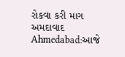રોકવા કરી માગ
અમદાવાદ
Ahmedabad:આજે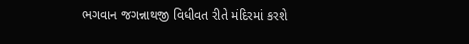ભગવાન જગન્નાથજી વિધીવત રીતે મંદિરમાં કરશે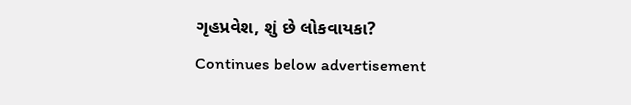ગૃહપ્રવેશ, શું છે લોકવાયકા?
Continues below advertisement